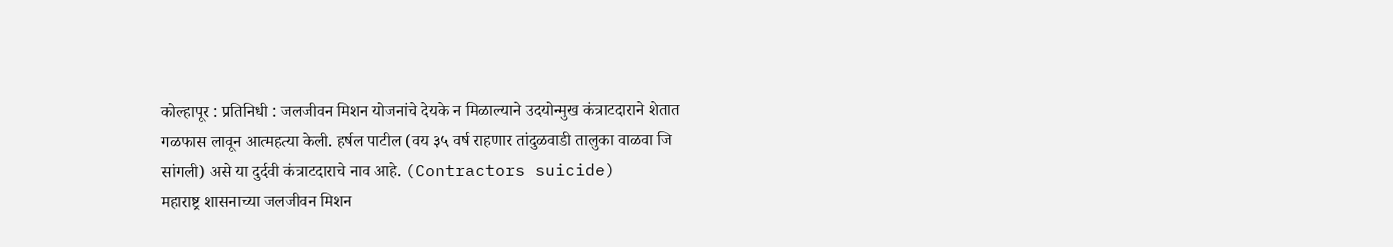कोल्हापूर : प्रतिनिधी : जलजीवन मिशन योजनांचे देयके न मिळाल्याने उदयोन्मुख कंत्राटदाराने शेतात गळफास लावून आत्महत्या केली. हर्षल पाटील (वय ३५ वर्ष राहणार तांदुळवाडी तालुका वाळवा जि सांगली) असे या दुर्दवी कंत्राटदाराचे नाव आहे. (Contractors suicide)
महाराष्ट्र शासनाच्या जलजीवन मिशन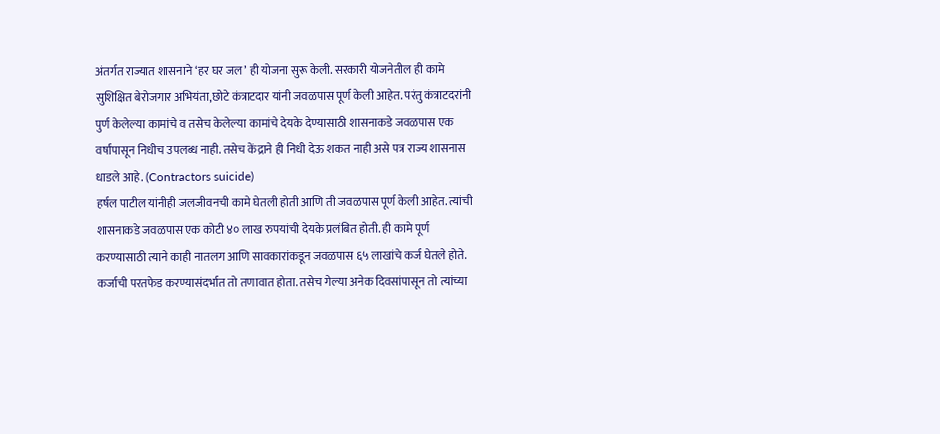अंतर्गत राज्यात शासनाने ‘हर घर जल’ ही योजना सुरू केली. सरकारी योजनेतील ही कामे सुशिक्षित बेरोजगार अभियंता,छोटे कंत्राटदार यांनी जवळपास पूर्ण केली आहेत. परंतु कंत्राटदरांनी पुर्ण केलेल्या कामांचे व तसेच केलेल्या कामांचे देयके देण्यासाठी शासनाकडे जवळपास एक वर्षांपासून निधीच उपलब्ध नाही. तसेच केंद्राने ही निधी देऊ शकत नाही असे पत्र राज्य शासनास धाडले आहे. (Contractors suicide)
हर्षल पाटील यांनीही जलजीवनची कामे घेतली होती आणि ती जवळपास पूर्ण केली आहेत. त्यांची शासनाकडे जवळपास एक कोटी ४० लाख रुपयांची देयके प्रलंबित होती. ही कामे पूर्ण करण्यासाठी त्याने काही नातलग आणि सावकारांकडून जवळपास ६५ लाखांचे कर्ज घेतले होते. कर्जाची परतफेड करण्यासंदर्भात तो तणावात होता. तसेच गेल्या अनेक दिवसांपासून तो त्यांच्या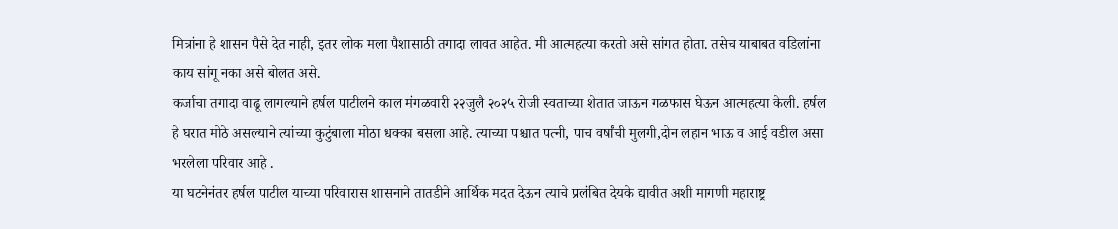मित्रांना हे शासन पैसे देत नाही, इतर लोक मला पैशासाठी तगादा लावत आहेत. मी आत्महत्या करतो असे सांगत होता. तसेच याबाबत वडिलांना काय सांगू नका असे बोलत असे.
कर्जाचा तगादा वाढू लागल्याने हर्षल पाटीलने काल मंगळवारी २२जुलै २०२५ रोजी स्वताच्या शेतात जाऊन गळफास घेऊन आत्महत्या केली. हर्षल हे घरात मोठे असल्याने त्यांच्या कुटुंबाला मोठा धक्का बसला आहे. त्याच्या पश्चात पत्नी, पाच वर्षांची मुलगी,दोन लहान भाऊ व आई वडील असा भरलेला परिवार आहे .
या घटनेनंतर हर्षल पाटील याच्या परिवारास शासनाने तातडीने आर्थिक मदत देऊन त्याचे प्रलंबित देयके द्यावीत अशी मागणी महाराष्ट्र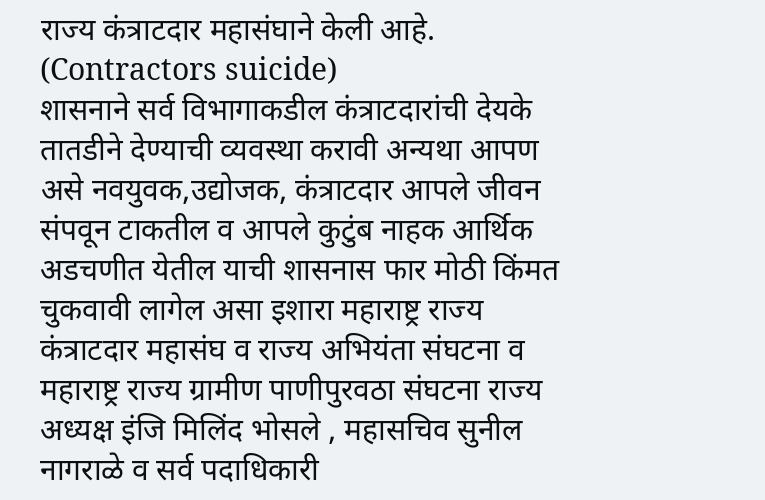राज्य कंत्राटदार महासंघाने केली आहे. (Contractors suicide)
शासनाने सर्व विभागाकडील कंत्राटदारांची देयके तातडीने देण्याची व्यवस्था करावी अन्यथा आपण असे नवयुवक,उद्योजक, कंत्राटदार आपले जीवन संपवून टाकतील व आपले कुटुंब नाहक आर्थिक अडचणीत येतील याची शासनास फार मोठी किंमत चुकवावी लागेल असा इशारा महाराष्ट्र राज्य कंत्राटदार महासंघ व राज्य अभियंता संघटना व महाराष्ट्र राज्य ग्रामीण पाणीपुरवठा संघटना राज्य अध्यक्ष इंजि मिलिंद भोसले , महासचिव सुनील नागराळे व सर्व पदाधिकारी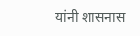यांनी शासनास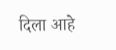दिला आहे